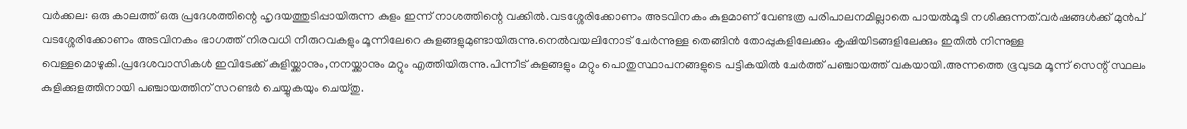വർക്കല: ഒരു കാലത്ത് ഒരു പ്രദേശത്തിന്റെ ഹൃദയത്തുടിപ്പായിരുന്ന കുളം ഇന്ന് നാശത്തിന്റെ വക്കിൽ.വടശ്ശേരിക്കോണം അടവിനകം കുളമാണ് വേണ്ടത്ര പരിപാലനമില്ലാതെ പായൽമൂടി നശിക്കുന്നത്.വർഷങ്ങൾക്ക് മുൻപ് വടശ്ശേരിക്കോണം അടവിനകം ഭാഗത്ത് നിരവധി നീരുറവകളും മൂന്നിലേറെ കുളങ്ങളുമുണ്ടായിരുന്നു.നെൽവയലിനോട് ചേർന്നുള്ള തെങ്ങിൻ തോപ്പുകളിലേക്കും കൃഷിയിടങ്ങളിലേക്കും ഇതിൽ നിന്നുള്ള വെള്ളമൊഴുകി.പ്രദേശവാസികൾ ഇവിടേക്ക് കുളിയ്ക്കാനും,നനയ്ക്കാനും മറ്റും എത്തിയിരുന്നു.പിന്നീട് കുളങ്ങളും മറ്റും പൊതുസ്ഥാപനങ്ങളുടെ പട്ടികയിൽ ചേർത്ത് പഞ്ചായത്ത് വകയായി.അന്നത്തെ ഭൂവുടമ മൂന്ന് സെന്റ് സ്ഥലം കുളിക്കുളത്തിനായി പഞ്ചായത്തിന് സറണ്ടർ ചെയ്യുകയും ചെയ്തു.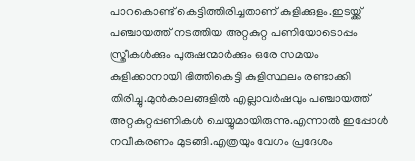പാറകൊണ്ട് കെട്ടിത്തിരിച്ചതാണ് കുളിക്കുളം.ഇടയ്ക്ക് പഞ്ചായത്ത് നടത്തിയ അറ്റകുറ്റ പണിയോടൊപ്പം സ്ത്രീകൾക്കും പുരുഷന്മാർക്കും ഒരേ സമയം കുളിക്കാനായി ഭിത്തികെട്ടി കുളിസ്ഥലം രണ്ടാക്കി തിരിച്ചു.മുൻകാലങ്ങളിൽ എല്ലാവർഷവും പഞ്ചായത്ത് അറ്റകുറ്റപ്പണികൾ ചെയ്യുമായിരുന്നു.എന്നാൽ ഇപ്പോൾ നവീകരണം മുടങ്ങി.എത്രയും വേഗം പ്രദേശം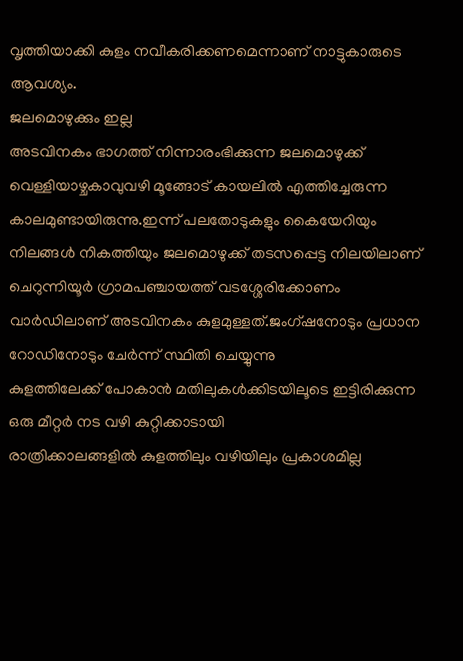വൃത്തിയാക്കി കുളം നവീകരിക്കണമെന്നാണ് നാട്ടുകാരുടെ ആവശ്യം.
ജലമൊഴുക്കും ഇല്ല
അടവിനകം ഭാഗത്ത് നിന്നാരംഭിക്കുന്ന ജലമൊഴുക്ക് വെള്ളിയാഴ്ചകാവുവഴി മൂങ്ങോട് കായലിൽ എത്തിച്ചേരുന്ന കാലമുണ്ടായിരുന്നു.ഇന്ന് പലതോടുകളും കൈയേറിയും നിലങ്ങൾ നികത്തിയും ജലമൊഴുക്ക് തടസപ്പെട്ട നിലയിലാണ്
ചെറുന്നിയൂർ ഗ്രാമപഞ്ചായത്ത് വടശ്ശേരിക്കോണം വാർഡിലാണ് അടവിനകം കുളമുള്ളത്.ജംഗ്ഷനോടും പ്രധാന റോഡിനോടും ചേർന്ന് സ്ഥിതി ചെയ്യുന്നു
കുളത്തിലേക്ക് പോകാൻ മതിലുകൾക്കിടയിലൂടെ ഇട്ടിരിക്കുന്ന ഒരു മീറ്റർ നട വഴി കുറ്റിക്കാടായി
രാത്രിക്കാലങ്ങളിൽ കുളത്തിലും വഴിയിലും പ്രകാശമില്ല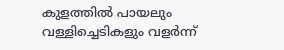കുളത്തിൽ പായലും വള്ളിച്ചെടികളും വളർന്ന്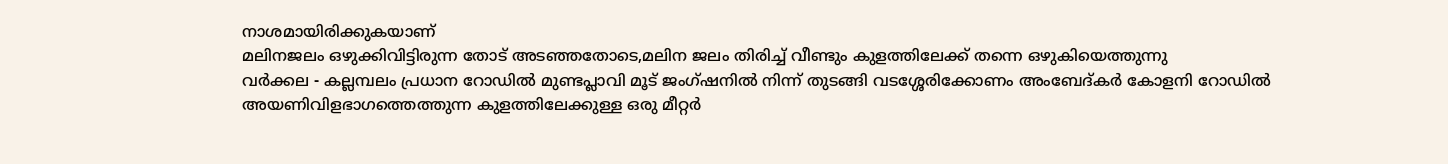നാശമായിരിക്കുകയാണ്
മലിനജലം ഒഴുക്കിവിട്ടിരുന്ന തോട് അടഞ്ഞതോടെ,മലിന ജലം തിരിച്ച് വീണ്ടും കുളത്തിലേക്ക് തന്നെ ഒഴുകിയെത്തുന്നു
വർക്കല - കല്ലമ്പലം പ്രധാന റോഡിൽ മുണ്ടപ്ലാവി മൂട് ജംഗ്ഷനിൽ നിന്ന് തുടങ്ങി വടശ്ശേരിക്കോണം അംബേദ്കർ കോളനി റോഡിൽ അയണിവിളഭാഗത്തെത്തുന്ന കുളത്തിലേക്കുള്ള ഒരു മീറ്റർ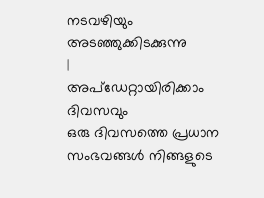നടവഴിയും അടഞ്ഞുക്കിടക്കുന്നു
|
അപ്ഡേറ്റായിരിക്കാം ദിവസവും
ഒരു ദിവസത്തെ പ്രധാന സംഭവങ്ങൾ നിങ്ങളുടെ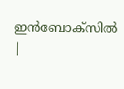ഇൻബോക്സിൽ |